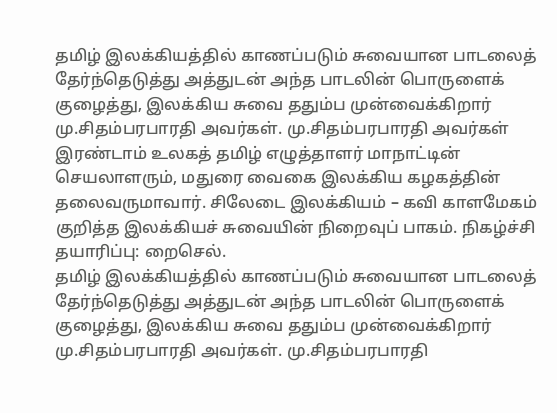தமிழ் இலக்கியத்தில் காணப்படும் சுவையான பாடலைத் தேர்ந்தெடுத்து அத்துடன் அந்த பாடலின் பொருளைக் குழைத்து, இலக்கிய சுவை ததும்ப முன்வைக்கிறார் மு.சிதம்பரபாரதி அவர்கள். மு.சிதம்பரபாரதி அவர்கள் இரண்டாம் உலகத் தமிழ் எழுத்தாளர் மாநாட்டின் செயலாளரும், மதுரை வைகை இலக்கிய கழகத்தின் தலைவருமாவார். சிலேடை இலக்கியம் – கவி காளமேகம் குறித்த இலக்கியச் சுவையின் நிறைவுப் பாகம். நிகழ்ச்சி தயாரிப்பு: றைசெல்.
தமிழ் இலக்கியத்தில் காணப்படும் சுவையான பாடலைத் தேர்ந்தெடுத்து அத்துடன் அந்த பாடலின் பொருளைக் குழைத்து, இலக்கிய சுவை ததும்ப முன்வைக்கிறார் மு.சிதம்பரபாரதி அவர்கள். மு.சிதம்பரபாரதி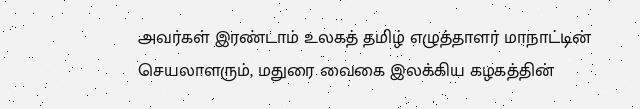அவர்கள் இரண்டாம் உலகத் தமிழ் எழுத்தாளர் மாநாட்டின் செயலாளரும், மதுரை வைகை இலக்கிய கழகத்தின்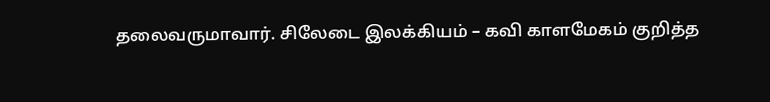தலைவருமாவார். சிலேடை இலக்கியம் – கவி காளமேகம் குறித்த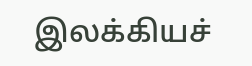இலக்கியச்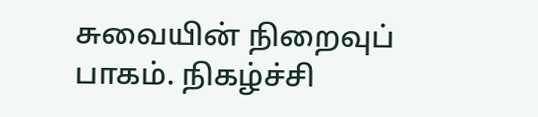சுவையின் நிறைவுப் பாகம். நிகழ்ச்சி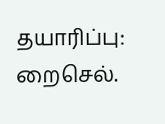தயாரிப்பு: றைசெல்.